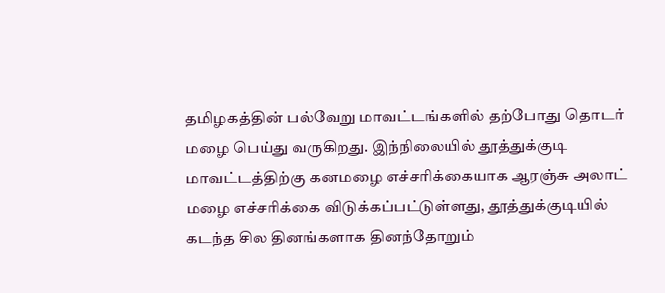தமிழகத்தின் பல்வேறு மாவட்டங்களில் தற்போது தொடர் மழை பெய்து வருகிறது. இந்நிலையில் தூத்துக்குடி மாவட்டத்திற்கு கனமழை எச்சரிக்கையாக ஆரஞ்சு அலாட் மழை எச்சரிக்கை விடுக்கப்பட்டுள்ளது, தூத்துக்குடியில் கடந்த சில தினங்களாக தினந்தோறும்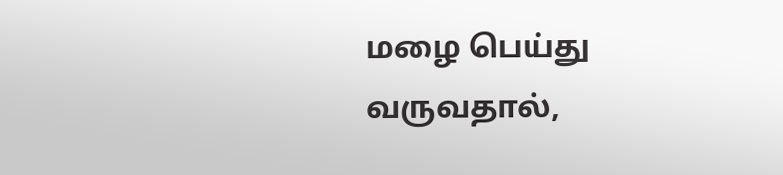மழை பெய்து வருவதால்,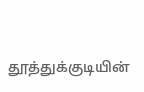தூத்துக்குடியின்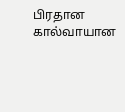பிரதான கால்வாயான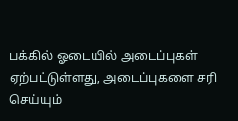பக்கில் ஓடையில் அடைப்புகள் ஏற்பட்டுள்ளது, அடைப்புகளை சரி செய்யும்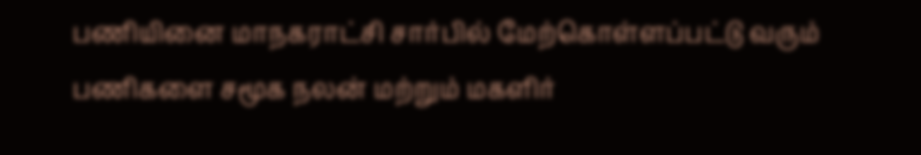பணியினை மாநகராட்சி சார்பில் மேற்கொள்ளப்பட்டு வரும் பணிகளை சமூக நலன் மற்றும் மகளிர்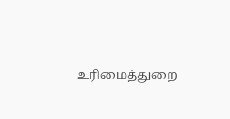உரிமைத்துறை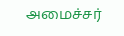அமைச்சர்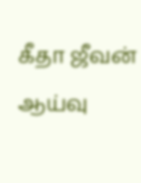கீதா ஜீவன் ஆய்வு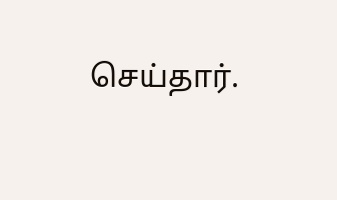செய்தார்.